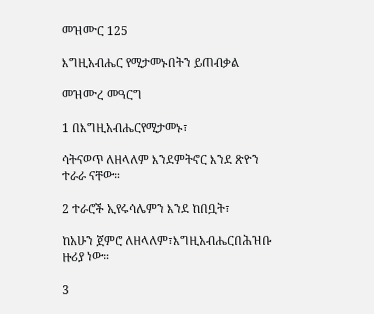መዝሙር 125

እግዚአብሔር የሚታመኑበትን ይጠብቃል

መዝሙረ መዓርግ

1 በእግዚአብሔርየሚታመኑ፣

ሳትናወጥ ለዘላለም እንደምትኖር እንደ ጽዮን ተራራ ናቸው።

2 ተራሮች ኢየሩሳሌምን እንደ ከበቧት፣

ከአሁን ጀምሮ ለዘላለም፣እግዚአብሔርበሕዝቡ ዙሪያ ነው።

3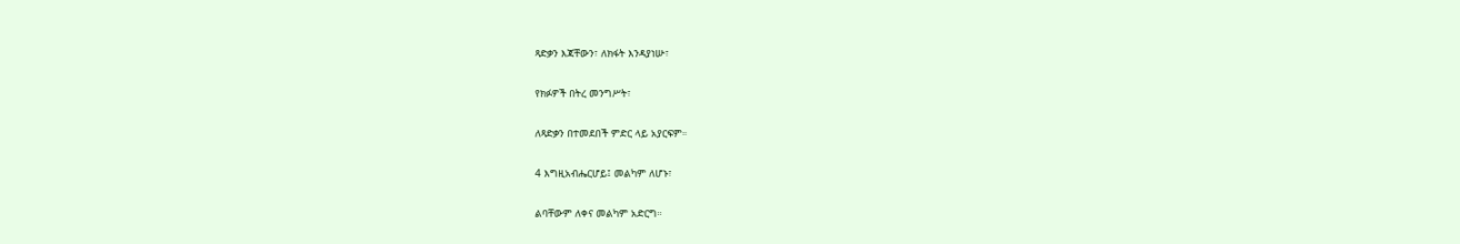ጻድቃን እጃቸውን፣ ለክፋት እንዳያነሡ፣

የክፉዎች በትረ መንግሥት፣

ለጻድቃን በተመደበች ምድር ላይ አያርፍም።

4 እግዚአብሔርሆይ፤ መልካም ለሆኑ፣

ልባቸውም ለቀና መልካም አድርግ።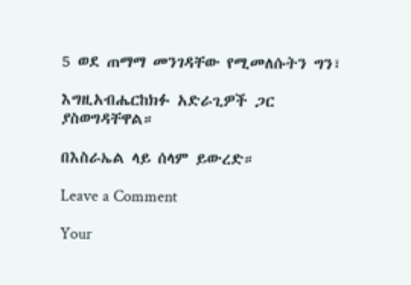5 ወደ ጠማማ መንገዳቸው የሚመለሱትን ግን፣

እግዚአብሔርከክፉ አድራጊዎች ጋር ያስወግዳቸዋል።

በእስራኤል ላይ ሰላም ይውረድ።

Leave a Comment

Your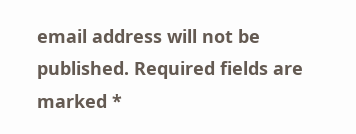email address will not be published. Required fields are marked *